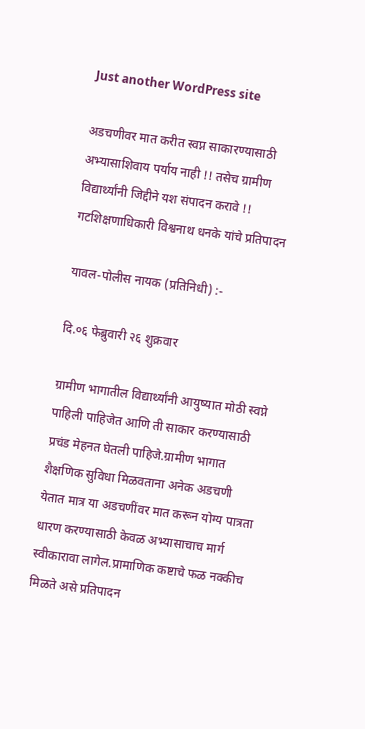Just another WordPress site

अडचणीवर मात करीत स्वप्न साकारण्यासाठी अभ्यासाशिवाय पर्याय नाही !! तसेच ग्रामीण विद्यार्थ्यांनी जिद्दीने यश संपादन करावे !! गटशिक्षणाधिकारी विश्वनाथ धनके यांचे प्रतिपादन

यावल-पोलीस नायक (प्रतिनिधी) :-

दि.०६ फेब्रुवारी २६ शुक्रवार

ग्रामीण भागातील विद्यार्थ्यांनी आयुष्यात मोठी स्वप्ने पाहिली पाहिजेत आणि ती साकार करण्यासाठी प्रचंड मेहनत घेतली पाहिजे.ग्रामीण भागात शैक्षणिक सुविधा मिळवताना अनेक अडचणी येतात मात्र या अडचणींवर मात करून योग्य पात्रता धारण करण्यासाठी केवळ अभ्यासाचाच मार्ग स्वीकारावा लागेल.प्रामाणिक कष्टाचे फळ नक्कीच मिळते असे प्रतिपादन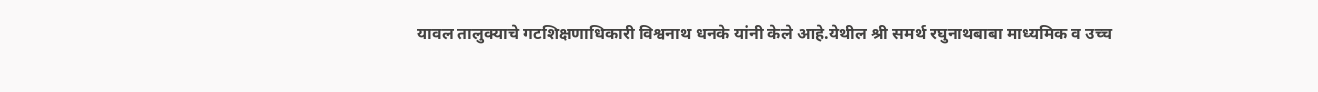यावल तालुक्याचे गटशिक्षणाधिकारी विश्वनाथ धनके यांनी केले आहे.येथील श्री समर्थ रघुनाथबाबा माध्यमिक व उच्च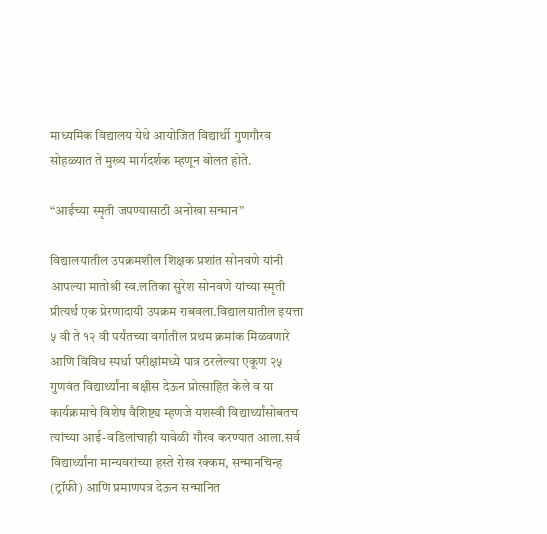माध्यमिक विद्यालय येथे आयोजित विद्यार्थी गुणगौरव सोहळ्यात ते मुख्य मार्गदर्शक म्हणून बोलत होते.

“आईच्या स्मृती जपण्यासाठी अनोखा सन्मान”

विद्यालयातील उपक्रमशील शिक्षक प्रशांत सोनवणे यांनी आपल्या मातोश्री स्व.लतिका सुरेश सोनवणे यांच्या स्मृती प्रीत्यर्थ एक प्रेरणादायी उपक्रम राबवला.विद्यालयातील इयत्ता ५ वी ते १२ वी पर्यंतच्या वर्गातील प्रथम क्रमांक मिळवणारे आणि विविध स्पर्धा परीक्षांमध्ये पात्र ठरलेल्या एकूण २५ गुणवंत विद्यार्थ्यांना बक्षीस देऊन प्रोत्साहित केले व या कार्यक्रमाचे विशेष वैशिष्ट्य म्हणजे यशस्वी विद्यार्थ्यांसोबतच त्यांच्या आई-वडिलांचाही यावेळी गौरव करण्यात आला.सर्व विद्यार्थ्यांना मान्यवरांच्या हस्ते रोख रक्कम, सन्मानचिन्ह (ट्रॉफी) आणि प्रमाणपत्र देऊन सन्मानित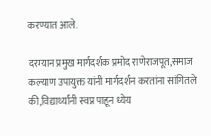करण्यात आले.

दरम्यान प्रमुख मार्गदर्शक प्रमोद राणेराजपूत,समाज कल्याण उपायुक्त यांनी मार्गदर्शन करतांना सांगितले की,विद्यार्थ्यांनी स्वप्न पाहून ध्येय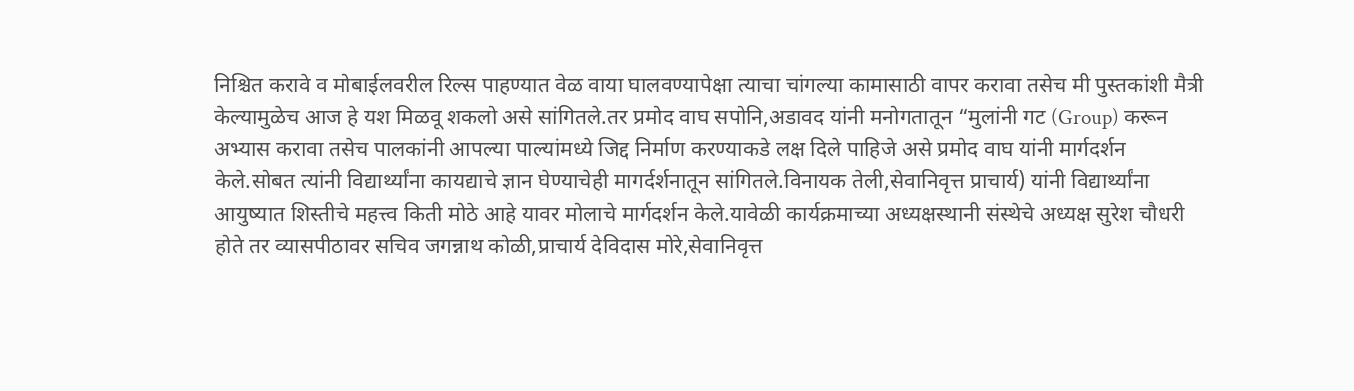निश्चित करावे व मोबाईलवरील रिल्स पाहण्यात वेळ वाया घालवण्यापेक्षा त्याचा चांगल्या कामासाठी वापर करावा तसेच मी पुस्तकांशी मैत्री केल्यामुळेच आज हे यश मिळवू शकलो असे सांगितले.तर प्रमोद वाघ सपोनि,अडावद यांनी मनोगतातून “मुलांनी गट (Group) करून अभ्यास करावा तसेच पालकांनी आपल्या पाल्यांमध्ये जिद्द निर्माण करण्याकडे लक्ष दिले पाहिजे असे प्रमोद वाघ यांनी मार्गदर्शन केले.सोबत त्यांनी विद्यार्थ्यांना कायद्याचे ज्ञान घेण्याचेही मागर्दर्शनातून सांगितले.विनायक तेली,सेवानिवृत्त प्राचार्य) यांनी विद्यार्थ्यांना आयुष्यात शिस्तीचे महत्त्व किती मोठे आहे यावर मोलाचे मार्गदर्शन केले.यावेळी कार्यक्रमाच्या अध्यक्षस्थानी संस्थेचे अध्यक्ष सुरेश चौधरी होते तर व्यासपीठावर सचिव जगन्नाथ कोळी,प्राचार्य देविदास मोरे,सेवानिवृत्त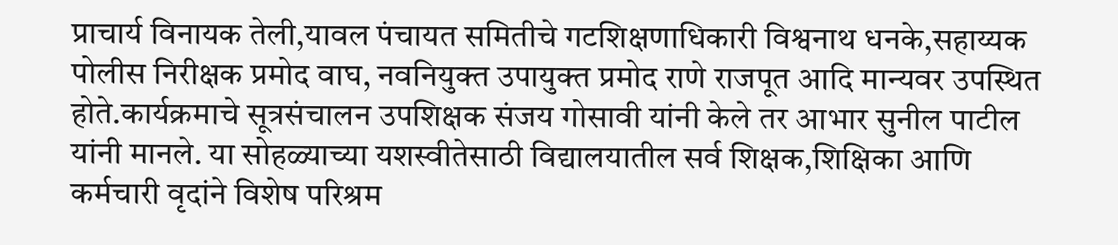प्राचार्य विनायक तेली,यावल पंचायत समितीचे गटशिक्षणाधिकारी विश्वनाथ धनके,सहाय्यक पोलीस निरीक्षक प्रमोद वाघ, नवनियुक्त उपायुक्त प्रमोद राणे राजपूत आदि मान्यवर उपस्थित होते.कार्यक्रमाचे सूत्रसंचालन उपशिक्षक संजय गोसावी यांनी केले तर आभार सुनील पाटील यांनी मानले. या सोहळ्याच्या यशस्वीतेसाठी विद्यालयातील सर्व शिक्षक,शिक्षिका आणि कर्मचारी वृदांने विशेष परिश्रम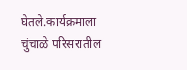घेतले.कार्यक्रमाला चुंचाळे परिसरातील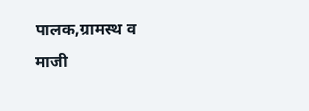पालक,ग्रामस्थ व माजी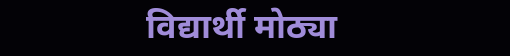विद्यार्थी मोठ्या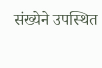संख्येने उपस्थित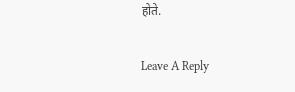होते.

Leave A Reply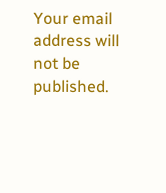Your email address will not be published.